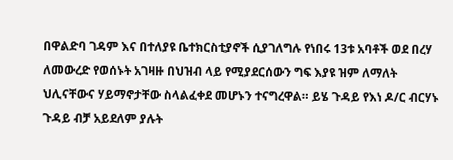በዋልድባ ገዳም እና በተለያዩ ቤተክርስቲያኖች ሲያገለግሉ የነበሩ 13ቱ አባቶች ወደ በረሃ ለመውረድ የወሰኑት አገዛዙ በህዝብ ላይ የሚያደርሰውን ግፍ እያዩ ዝም ለማለት ህሊናቸውና ሃይማኖታቸው ስላልፈቀደ መሆኑን ተናግረዋል። ይሄ ጉዳይ የእነ ዶ/ር ብርሃኑ ጉዳይ ብቻ አይደለም ያሉት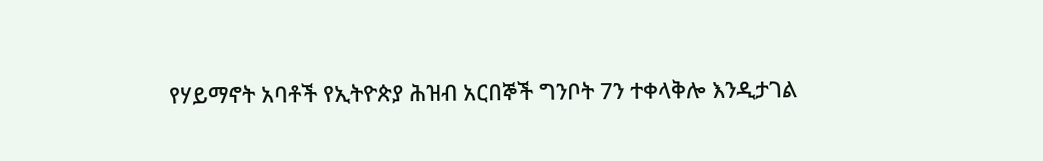የሃይማኖት አባቶች የኢትዮጵያ ሕዝብ አርበኞች ግንቦት 7ን ተቀላቅሎ እንዲታገል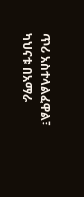ጥሪ አስተላልፈዋል፣ ካህናቱ በአማራ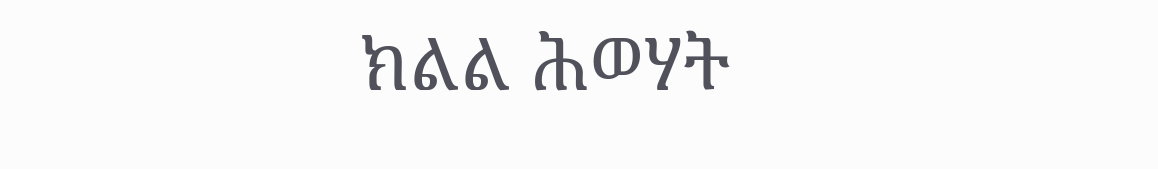ክልል ሕወሃት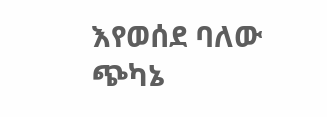እየወሰደ ባለው ጭካኔ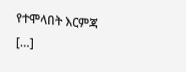የተሞላበት እርምጃ […]